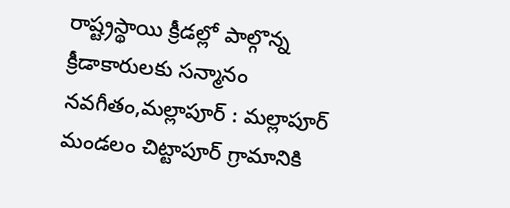రాష్ట్రస్థాయి క్రీడల్లో పాల్గొన్న క్రీడాకారులకు సన్మానం
నవగీతం,మల్లాపూర్ : మల్లాపూర్ మండలం చిట్టాపూర్ గ్రామానికి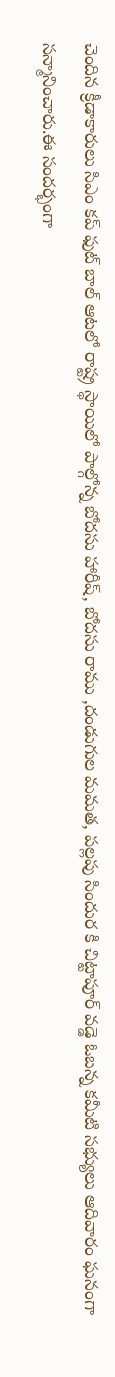చెందిన క్రీడాకారులు సిఎం కప్ ఫుట్ బాల్ ఆటలో రాష్ట్ర స్థాయిలో పాల్గోన్న బోదసు హారీష్, బోదసు రాము ,దండుగుల మమత, పల్లపు సిందుర కి చిట్టాపూర్ వడ్డె ఓబన్న కమీటి సభ్యులు ఆదివారం ఘనంగా సన్మానించారు.ఈ సందర్భంగా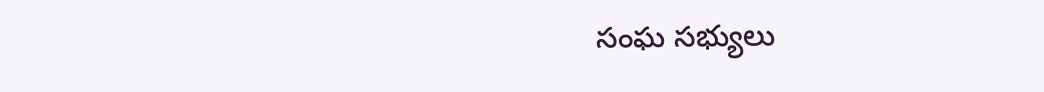సంఘ సభ్యులు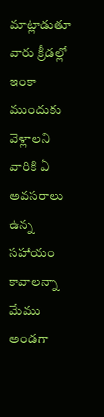మాట్లాడుతూ వారు క్రీడల్లో ఇంకా ముందుకు వెళ్లాలని వారికి ఏ అవసరాలు ఉన్న సహాయం కావాలన్నా మేము అండగా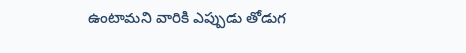ఉంటామని వారికి ఎప్పుడు తోడుగ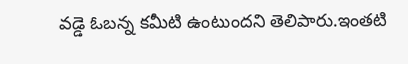వడ్డె ఓబన్న కమీటి ఉంటుందని తెలిపారు.ఇంతటి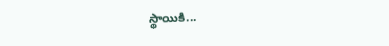స్థాయికి...